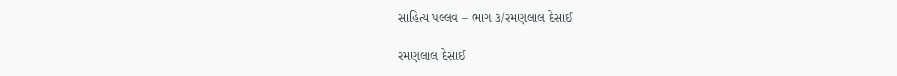સાહિત્ય પલ્લવ – ભાગ ૩/રમણલાલ દેસાઈ

રમણલાલ દેસાઈ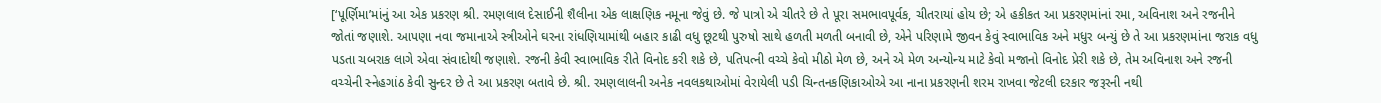[‘પૂર્ણિમા’માંનું આ એક પ્રકરણ શ્રી. રમણલાલ દેસાઈની શૈલીના એક લાક્ષણિક નમૂના જેવું છે. જે પાત્રો એ ચીતરે છે તે પૂરા સમભાવપૂર્વક, ચીતરાયાં હોય છે; એ હકીકત આ પ્રકરણમાંનાં રમા, અવિનાશ અને રજનીને જોતાં જણાશે. આપણા નવા જમાનાએ સ્ત્રીઓને ઘરના રાંધણિયામાંથી બહાર કાઢી વધુ છૂટથી પુરુષો સાથે હળતી મળતી બનાવી છે, એને પરિણામે જીવન કેવું સ્વાભાવિક અને મધુર બન્યું છે તે આ પ્રકરણમાંના જરાક વધુ પડતા ચબરાક લાગે એવા સંવાદોથી જણાશે. રજની કેવી સ્વાભાવિક રીતે વિનોદ કરી શકે છે, પતિપત્ની વચ્ચે કેવો મીઠો મેળ છે, અને એ મેળ અન્યોન્ય માટે કેવો મજાનો વિનોદ પ્રેરી શકે છે, તેમ અવિનાશ અને રજની વચ્ચેની સ્નેહગાંઠ કેવી સુન્દર છે તે આ પ્રકરણ બતાવે છે. શ્રી. રમણલાલની અનેક નવલકથાઓમાં વેરાયેલી પડી ચિન્તનકણિકાઓએ આ નાના પ્રકરણની શરમ રાખવા જેટલી દરકાર જરૂરની નથી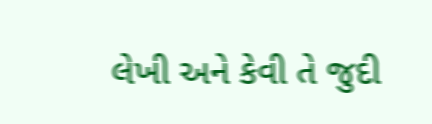લેખી અને કેવી તે જુદી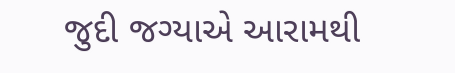જુદી જગ્યાએ આરામથી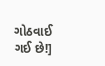ગોઠવાઈ ગઈ છે!]